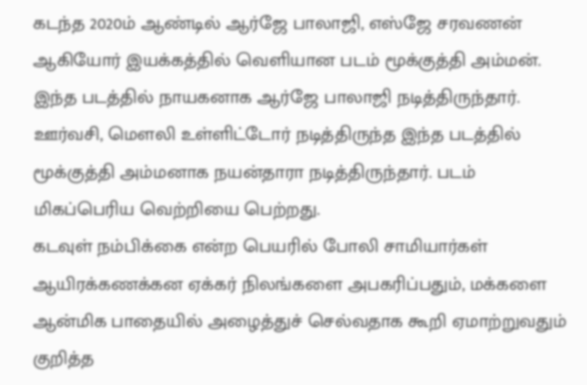கடந்த 2020ம் ஆண்டில் ஆர்ஜே பாலாஜி, எஸ்ஜே சரவணன் ஆகியோர் இயக்கத்தில் வெளியான படம் மூக்குத்தி அம்மன். இந்த படத்தில் நாயகனாக ஆர்ஜே பாலாஜி நடித்திருந்தார். ஊர்வசி, மௌலி உள்ளிட்டோர் நடித்திருந்த இந்த படத்தில் மூக்குத்தி அம்மனாக நயன்தாரா நடித்திருந்தார். படம் மிகப்பெரிய வெற்றியை பெற்றது.
கடவுள் நம்பிக்கை என்ற பெயரில் போலி சாமியார்கள் ஆயிரக்கணக்கன ஏக்கர் நிலங்களை அபகரிப்பதும், மக்களை ஆன்மிக பாதையில் அழைத்துச் செல்வதாக கூறி ஏமாற்றுவதும் குறித்த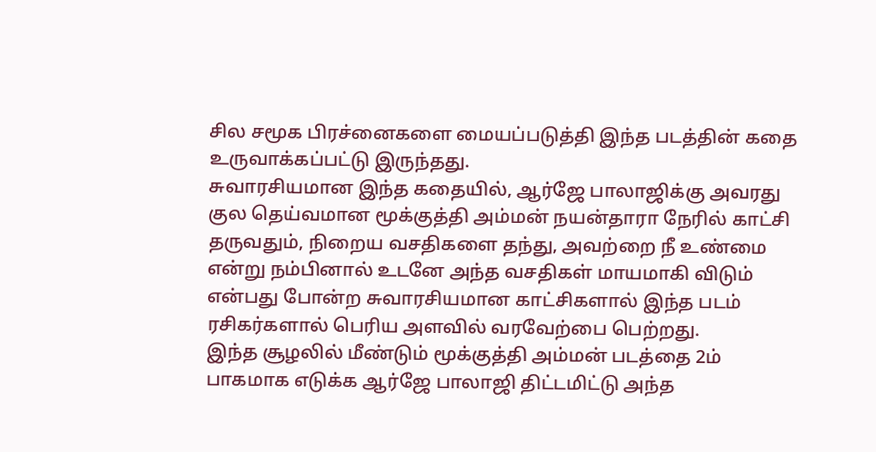சில சமூக பிரச்னைகளை மையப்படுத்தி இந்த படத்தின் கதை உருவாக்கப்பட்டு இருந்தது.
சுவாரசியமான இந்த கதையில், ஆர்ஜே பாலாஜிக்கு அவரது குல தெய்வமான மூக்குத்தி அம்மன் நயன்தாரா நேரில் காட்சி தருவதும், நிறைய வசதிகளை தந்து, அவற்றை நீ உண்மை என்று நம்பினால் உடனே அந்த வசதிகள் மாயமாகி விடும் என்பது போன்ற சுவாரசியமான காட்சிகளால் இந்த படம் ரசிகர்களால் பெரிய அளவில் வரவேற்பை பெற்றது.
இந்த சூழலில் மீண்டும் மூக்குத்தி அம்மன் படத்தை 2ம் பாகமாக எடுக்க ஆர்ஜே பாலாஜி திட்டமிட்டு அந்த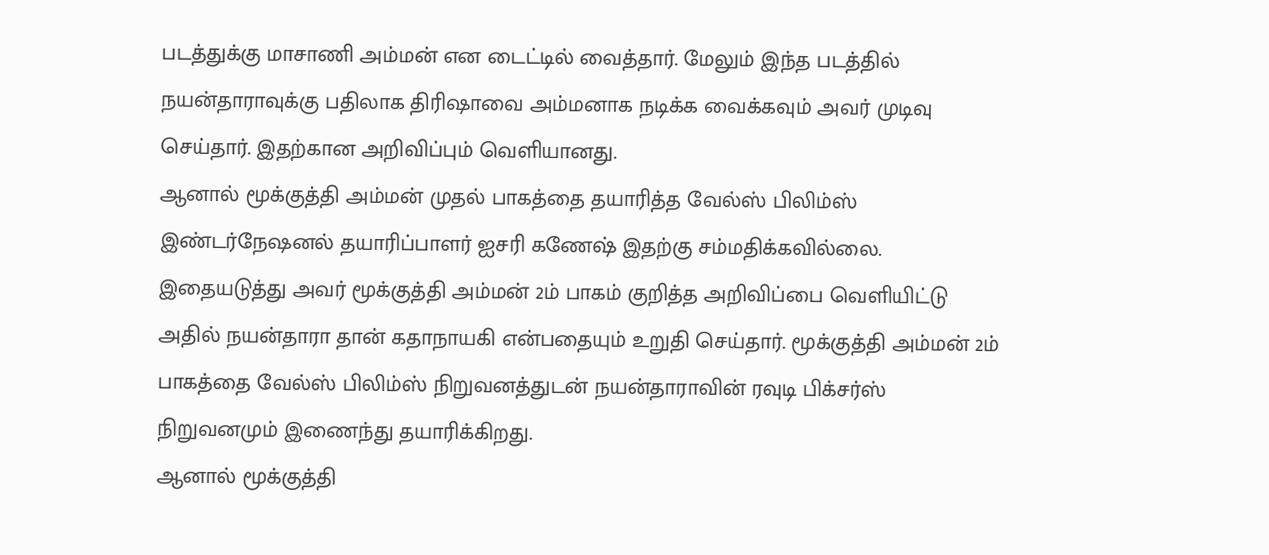படத்துக்கு மாசாணி அம்மன் என டைட்டில் வைத்தார். மேலும் இந்த படத்தில் நயன்தாராவுக்கு பதிலாக திரிஷாவை அம்மனாக நடிக்க வைக்கவும் அவர் முடிவு செய்தார். இதற்கான அறிவிப்பும் வெளியானது.
ஆனால் மூக்குத்தி அம்மன் முதல் பாகத்தை தயாரித்த வேல்ஸ் பிலிம்ஸ் இண்டர்நேஷனல் தயாரிப்பாளர் ஐசரி கணேஷ் இதற்கு சம்மதிக்கவில்லை. இதையடுத்து அவர் மூக்குத்தி அம்மன் 2ம் பாகம் குறித்த அறிவிப்பை வெளியிட்டு அதில் நயன்தாரா தான் கதாநாயகி என்பதையும் உறுதி செய்தார். மூக்குத்தி அம்மன் 2ம் பாகத்தை வேல்ஸ் பிலிம்ஸ் நிறுவனத்துடன் நயன்தாராவின் ரவுடி பிக்சர்ஸ் நிறுவனமும் இணைந்து தயாரிக்கிறது.
ஆனால் மூக்குத்தி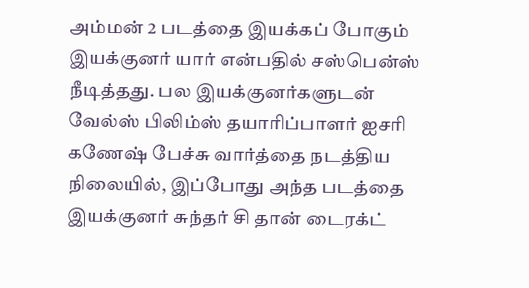அம்மன் 2 படத்தை இயக்கப் போகும் இயக்குனர் யார் என்பதில் சஸ்பென்ஸ் நீடித்தது. பல இயக்குனர்களுடன் வேல்ஸ் பிலிம்ஸ் தயாரிப்பாளர் ஐசரி கணேஷ் பேச்சு வார்த்தை நடத்திய நிலையில், இப்போது அந்த படத்தை இயக்குனர் சுந்தர் சி தான் டைரக்ட்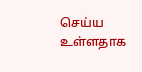செய்ய உள்ளதாக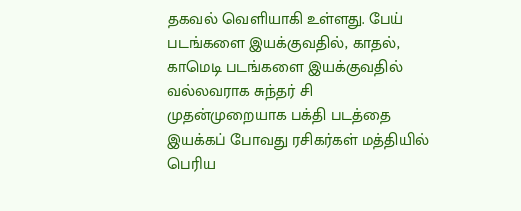தகவல் வெளியாகி உள்ளது. பேய் படங்களை இயக்குவதில், காதல், காமெடி படங்களை இயக்குவதில் வல்லவராக சுந்தர் சி முதன்முறையாக பக்தி படத்தை இயக்கப் போவது ரசிகர்கள் மத்தியில் பெரிய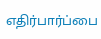எதிர்பார்ப்பை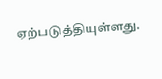ஏற்படுத்தியுள்ளது.